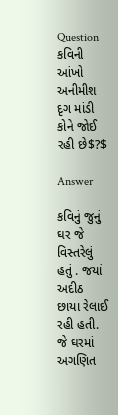Question
કવિની આંખો અનીમીશ દૃગ માંડી કોને જોઈ રહી છે$?$

Answer

કવિનું જુનું ઘર જે વિસ્તરેલું હતું . જયાં અદીઠ છાયા રેલાઈ રહી હતી. જે ઘરમાં અગણિત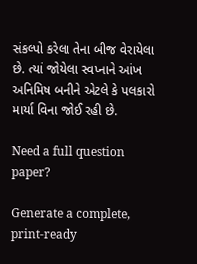સંકલ્પો કરેલા તેના બીજ વેરાયેલા છે. ત્યાં જોયેલા સ્વપ્નાને આંખ અનિમિષ બનીને એટલે કે પલકારો માર્યા વિના જોઈ રહી છે.

Need a full question paper?

Generate a complete, print-ready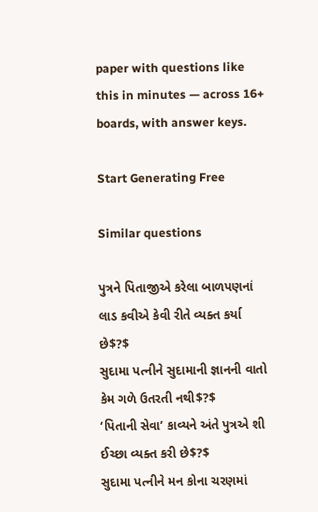paper with questions like this in minutes — across 16+ boards, with answer keys.

Start Generating Free

Similar questions

પુત્રને પિતાજીએ કરેલા બાળપણનાં લાડ કવીએ કેવી રીતે વ્યક્ત કર્યા છે$?$
સુદામા પત્નીને સુદામાની જ્ઞાનની વાતો કેમ ગળે ઉતરતી નથી$?$
‘પિતાની સેવા’ કાવ્યને અંતે પુત્રએ શી ઈચ્છા વ્યક્ત કરી છે$?$
સુદામા પત્નીને મન કોના ચરણમાં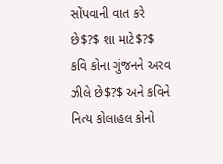સોંપવાની વાત કરે છે$?$ શા માટે$?$
કવિ કોના ગુંજનને અરવ ઝીલે છે$?$ અને કવિને નિત્ય કોલાહલ કોનો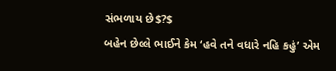સંભળાય છે$?$
બહેન છેલ્લે ભાઈને કેમ ‘હવે તને વધારે નહિ કહું’ એમ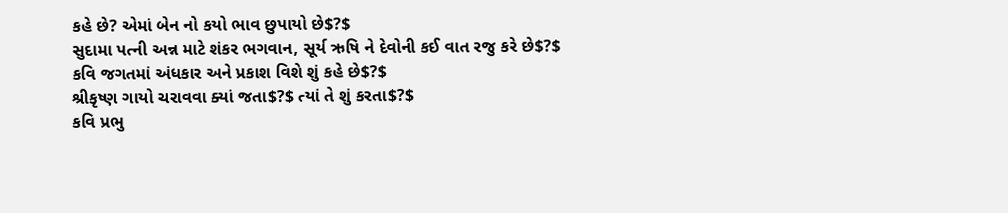કહે છે? એમાં બેન નો કયો ભાવ છુપાયો છે$?$
સુદામા પત્ની અન્ન માટે શંકર ભગવાન, સૂર્ય ઋષિ ને દેવોની કઈ વાત રજુ કરે છે$?$
કવિ જગતમાં અંધકાર અને પ્રકાશ વિશે શું કહે છે$?$
શ્રીકૃષ્ણ ગાયો ચરાવવા ક્યાં જતા$?$ ત્યાં તે શું કરતા$?$
કવિ પ્રભુ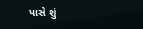પાસે શું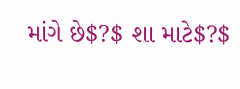માંગે છે$?$ શા માટે$?$